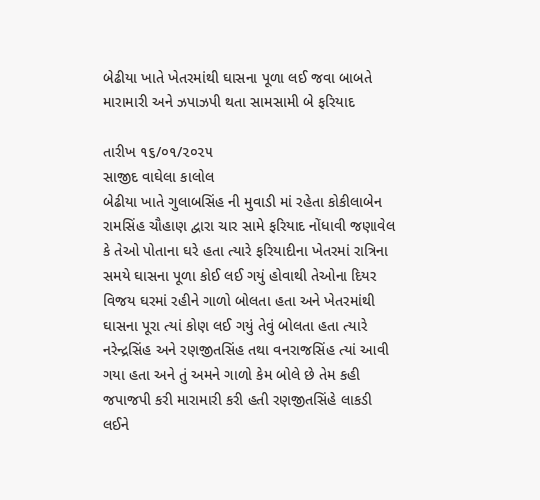બેઢીયા ખાતે ખેતરમાંથી ઘાસના પૂળા લઈ જવા બાબતે મારામારી અને ઝપાઝપી થતા સામસામી બે ફરિયાદ

તારીખ ૧૬/૦૧/૨૦૨૫
સાજીદ વાઘેલા કાલોલ
બેઢીયા ખાતે ગુલાબસિંહ ની મુવાડી માં રહેતા કોકીલાબેન રામસિંહ ચૌહાણ દ્વારા ચાર સામે ફરિયાદ નોંધાવી જણાવેલ કે તેઓ પોતાના ઘરે હતા ત્યારે ફરિયાદીના ખેતરમાં રાત્રિના સમયે ઘાસના પૂળા કોઈ લઈ ગયું હોવાથી તેઓના દિયર વિજય ઘરમાં રહીને ગાળો બોલતા હતા અને ખેતરમાંથી ઘાસના પૂરા ત્યાં કોણ લઈ ગયું તેવું બોલતા હતા ત્યારે નરેન્દ્રસિંહ અને રણજીતસિંહ તથા વનરાજસિંહ ત્યાં આવી ગયા હતા અને તું અમને ગાળો કેમ બોલે છે તેમ કહી જપાજપી કરી મારામારી કરી હતી રણજીતસિંહે લાકડી લઈને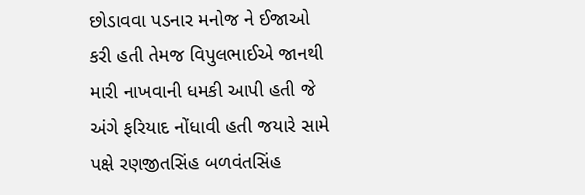છોડાવવા પડનાર મનોજ ને ઈજાઓ કરી હતી તેમજ વિપુલભાઈએ જાનથી મારી નાખવાની ધમકી આપી હતી જે અંગે ફરિયાદ નોંધાવી હતી જયારે સામે પક્ષે રણજીતસિંહ બળવંતસિંહ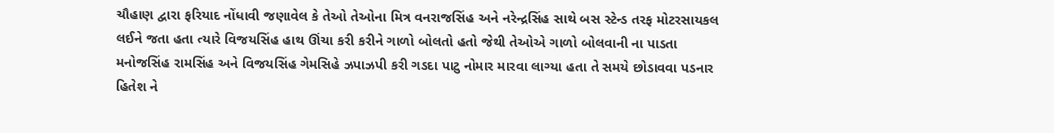ચૌહાણ દ્વારા ફરિયાદ નોંધાવી જણાવેલ કે તેઓ તેઓના મિત્ર વનરાજસિંહ અને નરેન્દ્રસિંહ સાથે બસ સ્ટેન્ડ તરફ મોટરસાયકલ લઈને જતા હતા ત્યારે વિજયસિંહ હાથ ઊંચા કરી કરીને ગાળો બોલતો હતો જેથી તેઓએ ગાળો બોલવાની ના પાડતા મનોજસિંહ રામસિંહ અને વિજયસિંહ ગેમસિહે ઝપાઝપી કરી ગડદા પાટુ નોમાર મારવા લાગ્યા હતા તે સમયે છોડાવવા પડનાર હિતેશ ને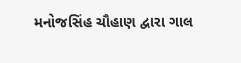મનોજસિંહ ચૌહાણ દ્વારા ગાલ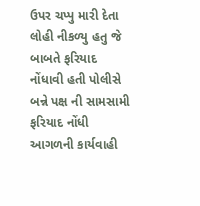ઉપર ચપ્પુ મારી દેતા લોહી નીકળ્યુ હતુ જે બાબતે ફરિયાદ નોંધાવી હતી પોલીસે બન્ને પક્ષ ની સામસામી ફરિયાદ નોંધી આગળની કાર્યવાહી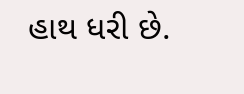હાથ ધરી છે.